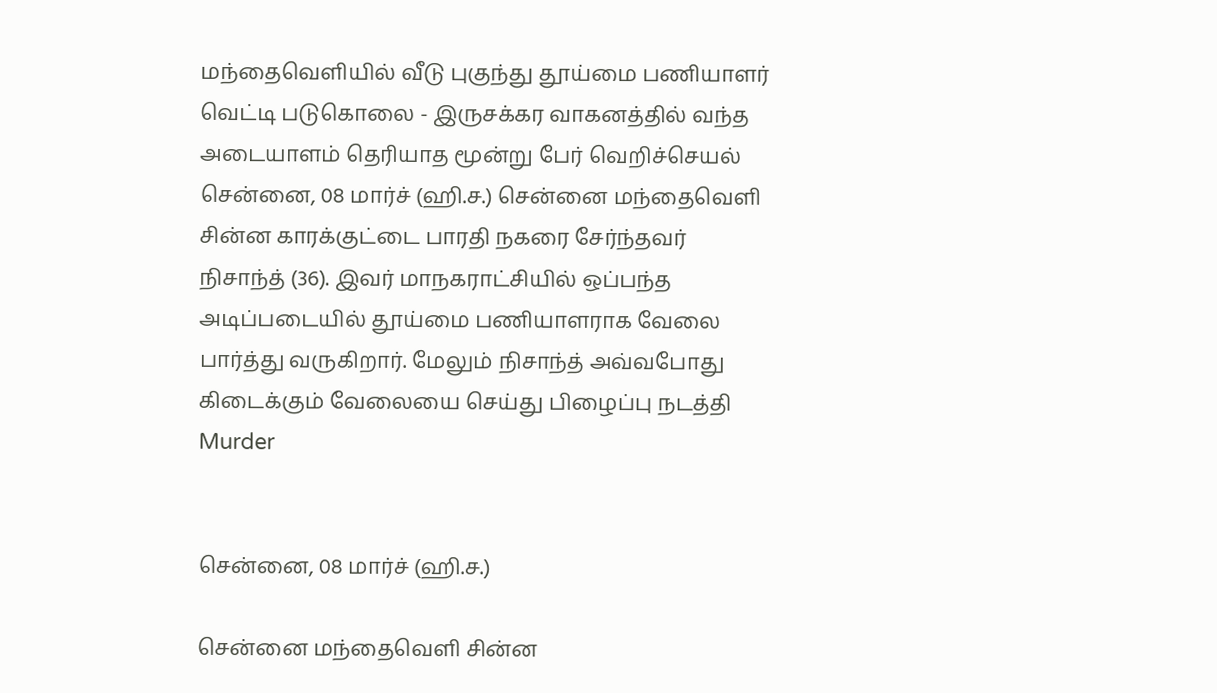மந்தைவெளியில் வீடு புகுந்து தூய்மை பணியாளர் வெட்டி படுகொலை - இருசக்கர வாகனத்தில் வந்த அடையாளம் தெரியாத மூன்று பேர் வெறிச்செயல்
சென்னை, 08 மார்ச் (ஹி.ச.) சென்னை மந்தைவெளி சின்ன காரக்குட்டை பாரதி நகரை சேர்ந்தவர் நிசாந்த் (36). இவர் மாநகராட்சியில் ஒப்பந்த அடிப்படையில் தூய்மை பணியாளராக வேலை பார்த்து வருகிறார். மேலும் நிசாந்த் அவ்வபோது கிடைக்கும் வேலையை செய்து பிழைப்பு நடத்தி
Murder


சென்னை, 08 மார்ச் (ஹி.ச.)

சென்னை மந்தைவெளி சின்ன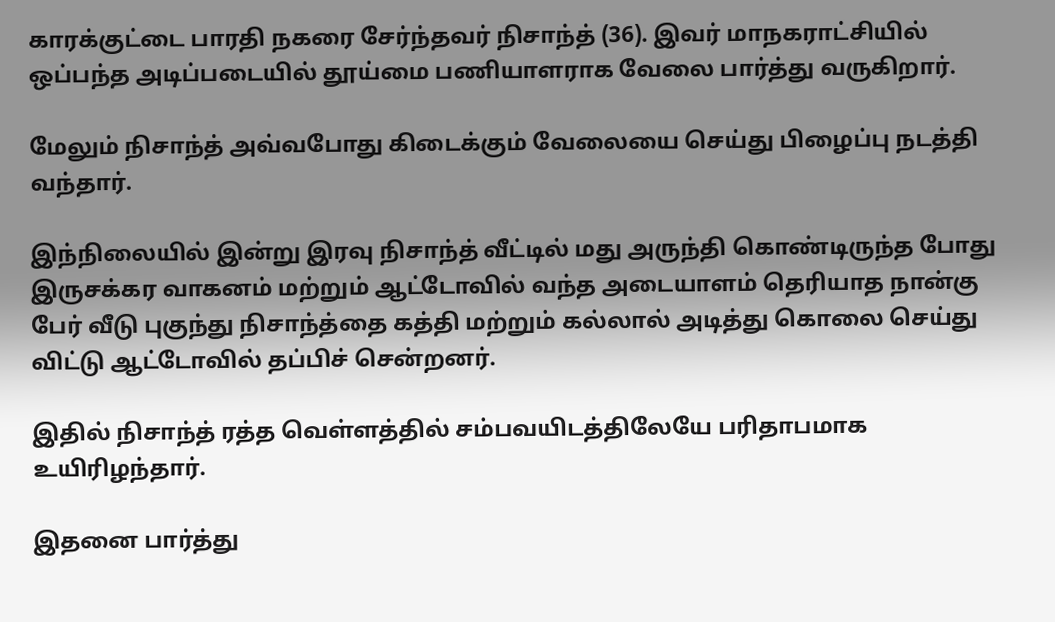காரக்குட்டை பாரதி நகரை சேர்ந்தவர் நிசாந்த் (36). இவர் மாநகராட்சியில் ஒப்பந்த அடிப்படையில் தூய்மை பணியாளராக வேலை பார்த்து வருகிறார்.

மேலும் நிசாந்த் அவ்வபோது கிடைக்கும் வேலையை செய்து பிழைப்பு நடத்தி வந்தார்.

இந்நிலையில் இன்று இரவு நிசாந்த் வீட்டில் மது அருந்தி கொண்டிருந்த போது இருசக்கர வாகனம் மற்றும் ஆட்டோவில் வந்த அடையாளம் தெரியாத நான்கு பேர் வீடு புகுந்து நிசாந்த்தை கத்தி மற்றும் கல்லால் அடித்து கொலை செய்து விட்டு ஆட்டோவில் தப்பிச் சென்றனர்.

இதில் நிசாந்த் ரத்த வெள்ளத்தில் சம்பவயிடத்திலேயே பரிதாபமாக உயிரிழந்தார்.

இதனை பார்த்து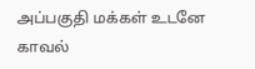அப்பகுதி மக்கள் உடனே காவல்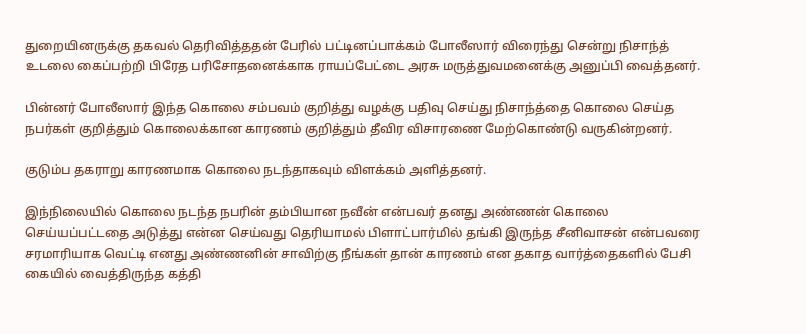துறையினருக்கு தகவல் தெரிவித்ததன் பேரில் பட்டினப்பாக்கம் போலீஸார் விரைந்து சென்று நிசாந்த் உடலை கைப்பற்றி பிரேத பரிசோதனைக்காக ராயப்பேட்டை அரசு மருத்துவமனைக்கு அனுப்பி வைத்தனர்.

பின்னர் போலீஸார் இந்த கொலை சம்பவம் குறித்து வழக்கு பதிவு செய்து நிசாந்த்தை கொலை செய்த நபர்கள் குறித்தும் கொலைக்கான காரணம் குறித்தும் தீவிர விசாரணை மேற்கொண்டு வருகின்றனர்.

குடும்ப தகராறு காரணமாக கொலை நடந்தாகவும் விளக்கம் அளித்தனர்.

இந்நிலையில் கொலை நடந்த நபரின் தம்பியான நவீன் என்பவர் தனது அண்ணன் கொலை செய்யப்பட்டதை அடுத்து என்ன செய்வது தெரியாமல் பிளாட்பார்மில் தங்கி இருந்த சீனிவாசன் என்பவரை சரமாரியாக வெட்டி எனது அண்ணனின் சாவிற்கு நீங்கள் தான் காரணம் என தகாத வார்த்தைகளில் பேசி கையில் வைத்திருந்த கத்தி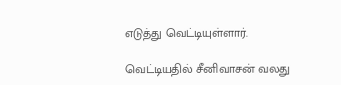எடுத்து வெட்டியுள்ளார்.

வெட்டியதில் சீனிவாசன் வலது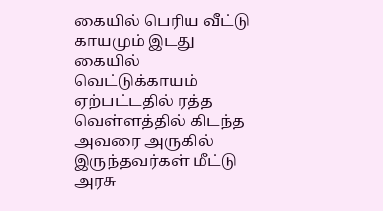கையில் பெரிய வீட்டு காயமும் இடது கையில் வெட்டுக்காயம் ஏற்பட்டதில் ரத்த வெள்ளத்தில் கிடந்த அவரை அருகில் இருந்தவர்கள் மீட்டு அரசு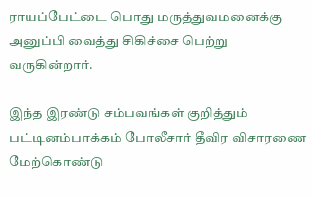ராயப்பேட்டை பொது மருத்துவமனைக்கு அனுப்பி வைத்து சிகிச்சை பெற்று வருகின்றார்.

இந்த இரண்டு சம்பவங்கள் குறித்தும் பட்டினம்பாக்கம் போலீசார் தீவிர விசாரணை மேற்கொண்டு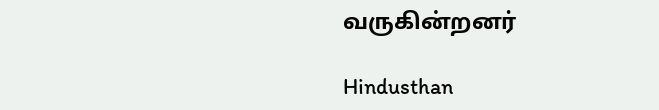வருகின்றனர்

Hindusthan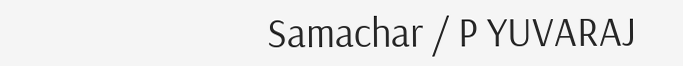Samachar / P YUVARAJ